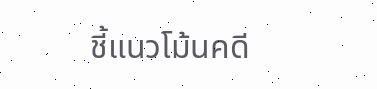ชี้แนวโม้นคดี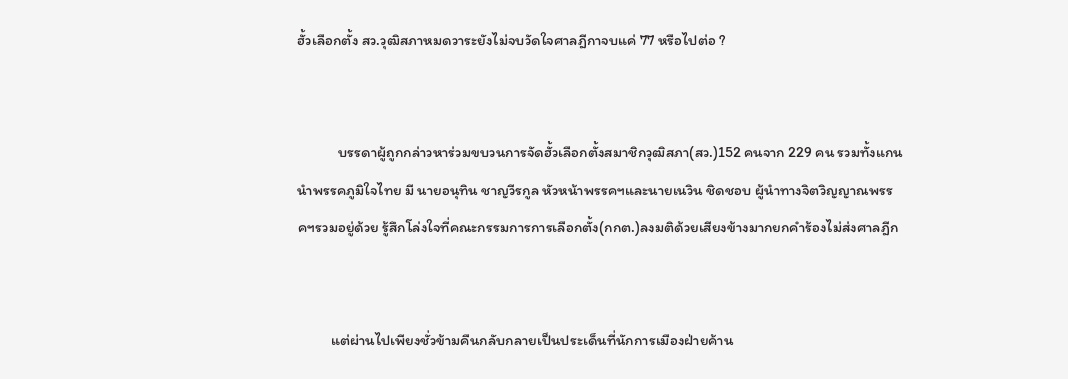ฮั้วเลือกตั้ง สว.วุฒิสภาหมดวาระยังไม่จบวัดใจศาลฎีกาจบแค่ 77 หรือไปต่อ ?


            บรรดาผู้ถูกกล่าวหาร่วมขบวนการจัดฮั้วเลือกตั้งสมาชิกวุฒิสภา(สว.)152 คนจาก 229 คน รวมทั้งแกนนำพรรคภูมิใจไทย มี นายอนุทิน ชาญวีรกูล หัวหน้าพรรคฯและนายเนวิน ชิดชอบ ผู้นำทางจิตวิญญาณพรรคฯรวมอยู่ด้วย รู้สึกโล่งใจที่คณะกรรมการการเลือกตั้ง(กกต.)ลงมติด้วยเสียงข้างมากยกคำร้องไม่ส่งศาลฎีก


          แต่ผ่านไปเพียงชั่วข้ามคืนกลับกลายเป็นประเด็นที่นักการเมืองฝ่ายค้าน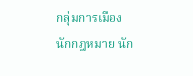กลุ่มการเมือง นักกฎหมาย นัก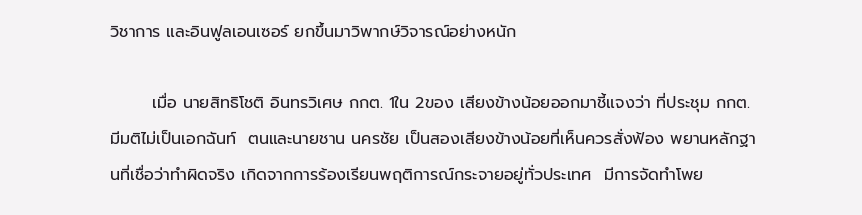วิชาการ และอินฟูลเอนเซอร์ ยกขึ้นมาวิพากษ์วิจารณ์อย่างหนัก

       เมื่อ นายสิทธิโชติ อินทรวิเศษ กกต. 1ใน 2ของ เสียงข้างน้อยออกมาชี้แจงว่า ที่ประชุม กกต.มีมติไม่เป็นเอกฉันท์  ตนและนายชาน นครชัย เป็นสองเสียงข้างน้อยที่เห็นควรสั่งฟ้อง พยานหลักฐานที่เชื่อว่าทำผิดจริง เกิดจากการร้องเรียนพฤติการณ์กระจายอยู่ทั่วประเทศ  มีการจัดทำโพย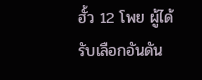ฮั้ว 12 โพย ผู้ได้รับเลือกอันดัน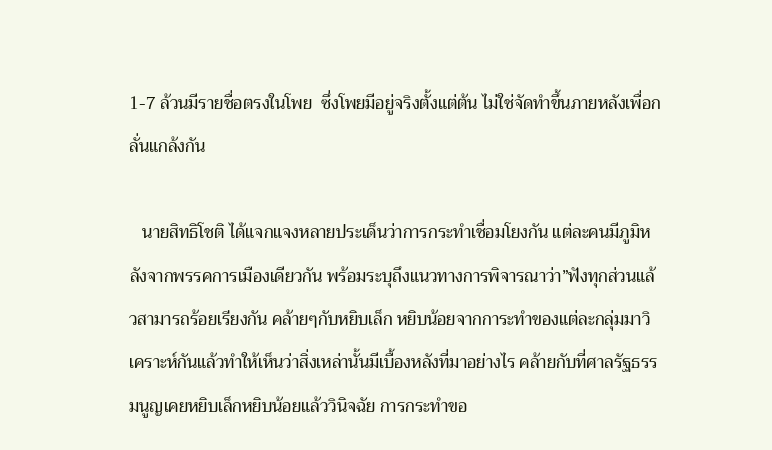1-7 ล้วนมีรายชื่อตรงในโพย  ซึ่งโพยมีอยู่จริงตั้งแต่ต้น ไม่ใช่จัดทำขึ้นภายหลังเพื่อกลั่นแกล้งกัน

   นายสิทธิโชติ ได้แจกแจงหลายประเด็นว่าการกระทำเชื่อมโยงกัน แต่ละคนมีภูมิหลังจากพรรคการเมืองเดียวกัน พร้อมระบุถึงแนวทางการพิจารณาว่า”ฟังทุกส่วนแล้วสามารถร้อยเรียงกัน คล้ายๆกับหยิบเล็ก หยิบน้อยจากการะทำของแต่ละกลุ่มมาวิเคราะห์กันแล้วทำให้เห็นว่าสิ่งเหล่านั้นมีเบื้องหลังที่มาอย่างไร คล้ายกับที่ศาลรัฐธรรมนูญเคยหยิบเล็กหยิบน้อยแล้ววินิจฉัย การกระทำขอ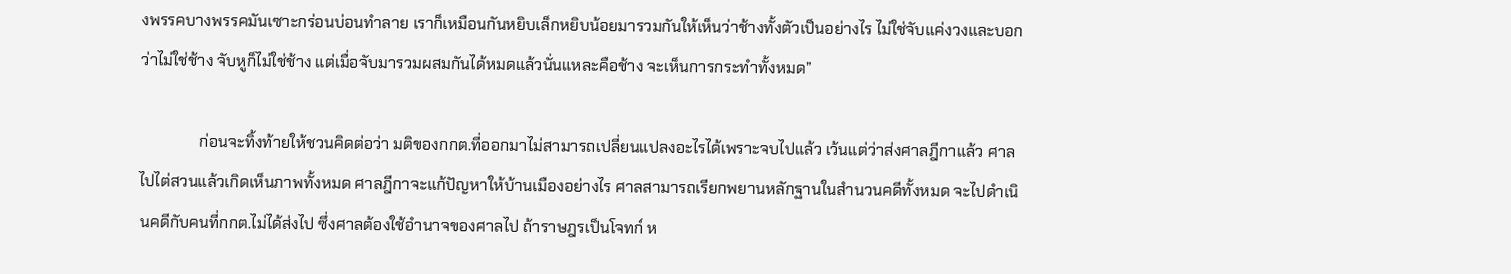งพรรคบางพรรคมันเซาะกร่อนบ่อนทำลาย เราก็เหมือนกันหยิบเล็กหยิบน้อยมารวมกันให้เห็นว่าช้างทั้งตัวเป็นอย่างไร ไม่ใช่จับแค่งวงและบอกว่าไม่ใช่ช้าง จับหูก็ไม่ใช่ช้าง แต่เมื่อจับมารวมผสมกันได้หมดแล้วนั่นแหละคือช้าง จะเห็นการกระทำทั้งหมด”

               ก่อนจะทิ้งท้ายให้ชวนคิดต่อว่า มติของกกต.ที่ออกมาไม่สามารถเปลี่ยนแปลงอะไรได้เพราะจบไปแล้ว เว้นแต่ว่าส่งศาลฎีกาแล้ว ศาลไปไต่สวนแล้วเกิดเห็นภาพทั้งหมด ศาลฎีกาจะแก้ปัญหาให้บ้านเมืองอย่างไร ศาลสามารถเรียกพยานหลักฐานในสำนวนคดีทั้งหมด จะไปดำเนินคดีกับคนที่กกต.ไม่ได้ส่งไป ซึ่งศาลต้องใช้อำนาจของศาลไป ถ้าราษฎรเป็นโจทก์ ห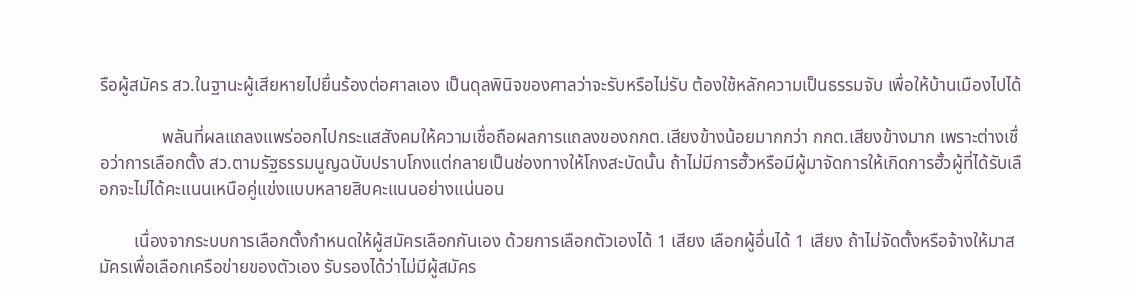รือผู้สมัคร สว.ในฐานะผู้เสียหายไปยื่นร้องต่อศาลเอง เป็นดุลพินิจของศาลว่าจะรับหรือไม่รับ ต้องใช้หลักความเป็นธรรมจับ เพื่อให้บ้านเมืองไปได้

              พลันที่ผลแถลงแพร่ออกไปกระแสสังคมให้ความเชื่อถือผลการแถลงของกกต.เสียงข้างน้อยมากกว่า กกต.เสียงข้างมาก เพราะต่างเชื่อว่าการเลือกตั้ง สว.ตามรัฐธรรมนูญฉบับปราบโกงแต่กลายเป็นช่องทางให้โกงสะบัดนั้น ถ้าไม่มีการฮั้วหรือมีผู้มาจัดการให้เกิดการฮั้วผู้ที่ได้รับเลือกจะไม่ได้คะแนนเหนือคู่แข่งแบบหลายสิบคะแนนอย่างแน่นอน

        เนื่องจากระบบการเลือกตั้งกำหนดให้ผู้สมัครเลือกกันเอง ด้วยการเลือกตัวเองได้ 1 เสียง เลือกผู้อื่นได้ 1 เสียง ถ้าไม่จัดตั้งหรือจ้างให้มาสมัครเพื่อเลือกเครือข่ายของตัวเอง รับรองได้ว่าไม่มีผู้สมัคร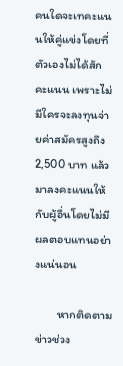คนใดจะเทคะแนนให้คู่แข่งโดยที่ตัวเองไม่ได้สักคะแนน เพราะไม่มีใครจะลงทุนจ่ายค่าสมัครสูงถึง 2,500 บาท แล้วมาลงคะแนนให้กับผู้อื่นโดยไม่มีผลตอบแทนอย่างแน่นอน

        หากติดตามข่าวช่วง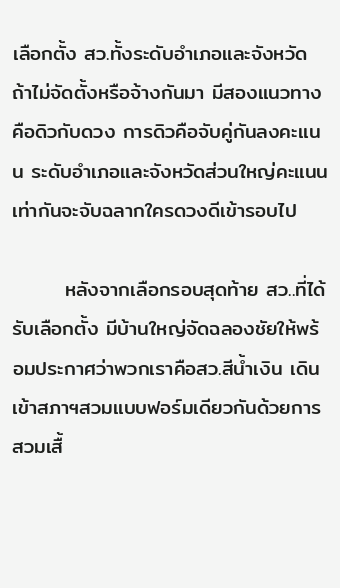เลือกตั้ง สว.ทั้งระดับอำเภอและจังหวัด ถ้าไม่จัดตั้งหรือจ้างกันมา มีสองแนวทางคือดิวกับดวง การดิวคือจับคู่กันลงคะแนน ระดับอำเภอและจังหวัดส่วนใหญ่คะแนนเท่ากันจะจับฉลากใครดวงดีเข้ารอบไป

       หลังจากเลือกรอบสุดท้าย สว..ที่ได้รับเลือกตั้ง มีบ้านใหญ่จัดฉลองชัยให้พร้อมประกาศว่าพวกเราคือสว.สีน้ำเงิน เดินเข้าสภาฯสวมแบบฟอร์มเดียวกันด้วยการสวมเสื้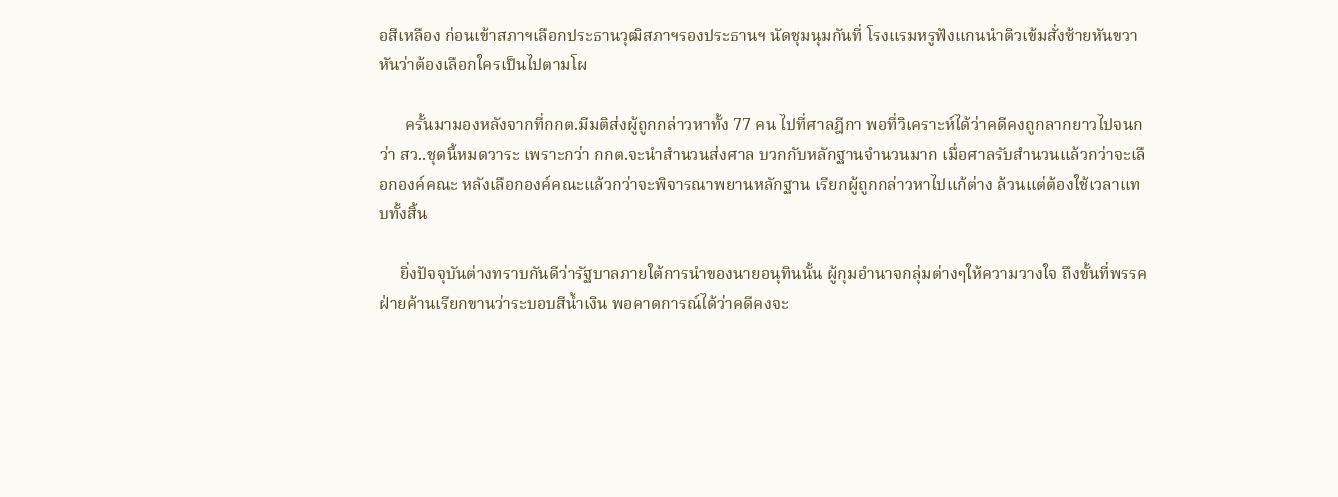อสีเหลือง ก่อนเข้าสภาฯเลือกประธานวุฒิสภาฯรองประธานฯ นัดชุมนุมกันที่ โรงแรมหรูฟังแกนนำติวเข้มสั่งซ้ายหันขวาหันว่าต้องเลือกใครเป็นไปตามโผ

      ครั้นมามองหลังจากที่กกต.มีมติส่งผู้ถูกกล่าวหาทั้ง 77 คน ไปที่ศาลฎีกา พอที่วิเคราะห์ได้ว่าคดีคงถูกลากยาวไปจนกว่า สว..ชุดนี้หมดวาระ เพราะกว่า กกต.จะนำสำนวนส่งศาล บวกกับหลักฐานจำนวนมาก เมื่อศาลรับสำนวนแล้วกว่าจะเลือกองค์คณะ หลังเลือกองค์คณะแล้วกว่าจะพิจารณาพยานหลักฐาน เรียกผู้ถูกกล่าวหาไปแก้ต่าง ล้วนแต่ต้องใช้เวลาแทบทั้งสิ้น

     ยิ่งปัจจุบันต่างทราบกันดีว่ารัฐบาลภายใต้การนำของนายอนุทินนั้น ผู้กุมอำนาจกลุ่มต่างๆให้ความวางใจ ถึงขั้นที่พรรคฝ่ายค้านเรียกขานว่าระบอบสีน้ำเงิน พอคาดการณ์ได้ว่าคดีคงจะ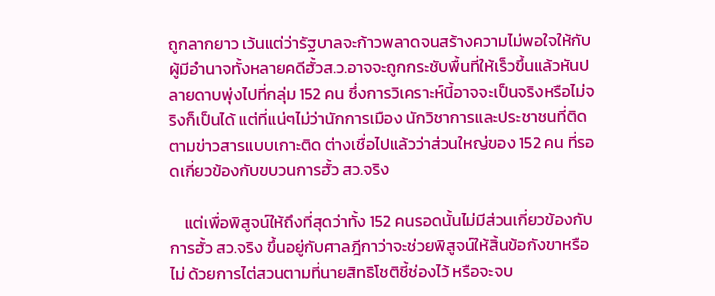ถูกลากยาว เว้นแต่ว่ารัฐบาลจะก้าวพลาดจนสร้างความไม่พอใจให้กับผู้มีอำนาจทั้งหลายคดีฮั้วส.ว.อาจจะถูกกระชับพื้นที่ให้เร็วขึ้นแล้วหันปลายดาบพุ่งไปที่กลุ่ม 152 คน ซึ่งการวิเคราะห์นี้อาจจะเป็นจริงหรือไม่จริงก็เป็นได้ แต่ที่แน่ๆไม่ว่านักการเมือง นักวิชาการและประชาชนที่ติดตามข่าวสารแบบเกาะติด ต่างเชื่อไปแล้วว่าส่วนใหญ่ของ 152 คน ที่รอดเกี่ยวข้องกับขบวนการฮั้ว สว.จริง

    แต่เพื่อพิสูจน์ให้ถึงที่สุดว่าทั้ง 152 คนรอดนั้นไม่มีส่วนเกี่ยวข้องกับการฮั้ว สว.จริง ขึ้นอยู่กับศาลฎีกาว่าจะช่วยพิสูจน์ให้สิ้นข้อกังขาหรือไม่ ด้วยการไต่สวนตามที่นายสิทธิโชติชี้ช่องไว้ หรือจะจบ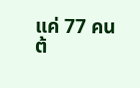แค่ 77 คน ต้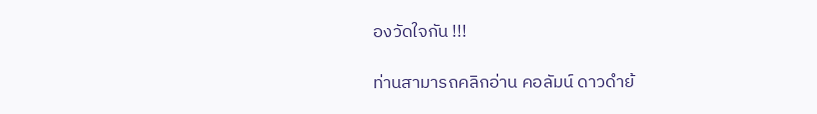องวัดใจกัน !!!

ท่านสามารถคลิกอ่าน คอลัมน์ ดาวดำย้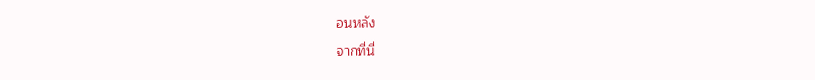อนหลัง
จากที่นี่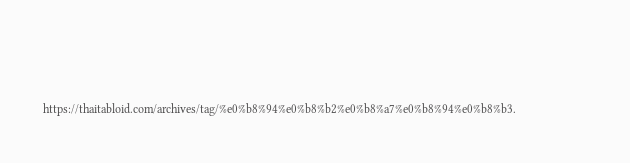https://thaitabloid.com/archives/tag/%e0%b8%94%e0%b8%b2%e0%b8%a7%e0%b8%94%e0%b8%b3.